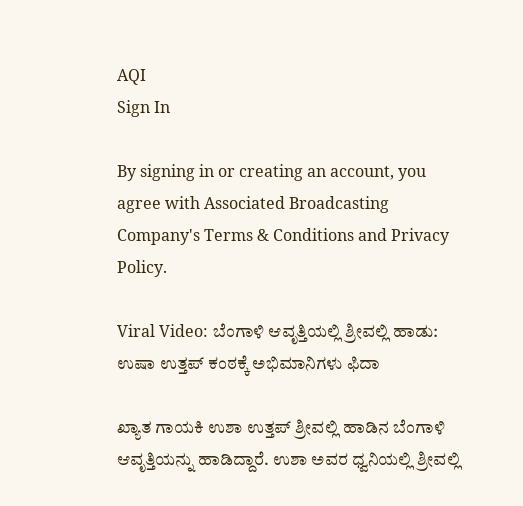AQI
Sign In

By signing in or creating an account, you agree with Associated Broadcasting Company's Terms & Conditions and Privacy Policy.

Viral Video: ಬೆಂಗಾಳಿ ಆವೃತ್ತಿಯಲ್ಲಿ ಶ್ರೀವಲ್ಲಿ ಹಾಡು: ಉಷಾ ಉತ್ತಪ್ ಕಂಠಕ್ಕೆ ಅಭಿಮಾನಿಗಳು ಫಿದಾ

ಖ್ಯಾತ ಗಾಯಕಿ ಉಶಾ ಉತ್ತಪ್ ಶ್ರೀವಲ್ಲಿ ಹಾಡಿನ ಬೆಂಗಾಳಿ ಆವೃತ್ತಿಯನ್ನು ಹಾಡಿದ್ದಾರೆ. ಉಶಾ ಅವರ ಧ್ವನಿಯಲ್ಲಿ ಶ್ರೀವಲ್ಲಿ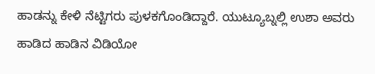ಹಾಡನ್ನು ಕೇಳಿ ನೆಟ್ಟಿಗರು ಪುಳಕಗೊಂಡಿದ್ದಾರೆ. ಯುಟ್ಯೂಬ್ನಲ್ಲಿ ಉಶಾ ಅವರು ಹಾಡಿದ ಹಾಡಿನ ವಿಡಿಯೋ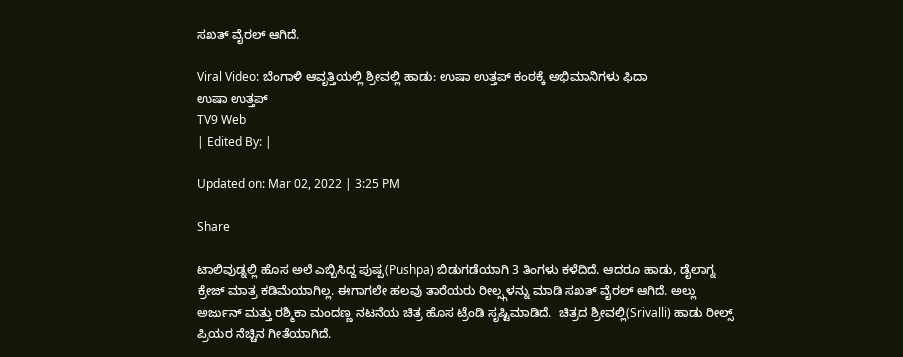ಸಖತ್ ವೈರಲ್ ಆಗಿದೆ.

Viral Video: ಬೆಂಗಾಳಿ ಆವೃತ್ತಿಯಲ್ಲಿ ಶ್ರೀವಲ್ಲಿ ಹಾಡು: ಉಷಾ ಉತ್ತಪ್ ಕಂಠಕ್ಕೆ ಅಭಿಮಾನಿಗಳು ಫಿದಾ
ಉಷಾ ಉತ್ತಪ್
TV9 Web
| Edited By: |

Updated on: Mar 02, 2022 | 3:25 PM

Share

ಟಾಲಿವುಡ್ನಲ್ಲಿ ಹೊಸ ಅಲೆ ಎಬ್ಬಿಸಿದ್ದ ಪುಷ್ಪ(Pushpa) ಬಿಡುಗಡೆಯಾಗಿ 3 ತಿಂಗಳು ಕಳೆದಿದೆ. ಆದರೂ ಹಾಡು, ಡೈಲಾಗ್ನ ಕ್ರೇಜ್ ಮಾತ್ರ ಕಡಿಮೆಯಾಗಿಲ್ಲ. ಈಗಾಗಲೇ ಹಲವು ತಾರೆಯರು ರೀಲ್ಸ್ಗಳನ್ನು ಮಾಡಿ ಸಖತ್ ವೈರಲ್ ಆಗಿದೆ. ಅಲ್ಲು ಅರ್ಜುನ್ ಮತ್ತು ರಶ್ಮಿಕಾ ಮಂದಣ್ಣ ನಟನೆಯ ಚಿತ್ರ ಹೊಸ ಟ್ರೆಂಡಿ ಸೃಷ್ಟಿಮಾಡಿದೆ.  ಚಿತ್ರದ ಶ್ರೀವಲ್ಲಿ(Srivalli) ಹಾಡು ರೀಲ್ಸ್ ಪ್ರಿಯರ ನೆಚ್ಚಿನ ಗೀತೆಯಾಗಿದೆ.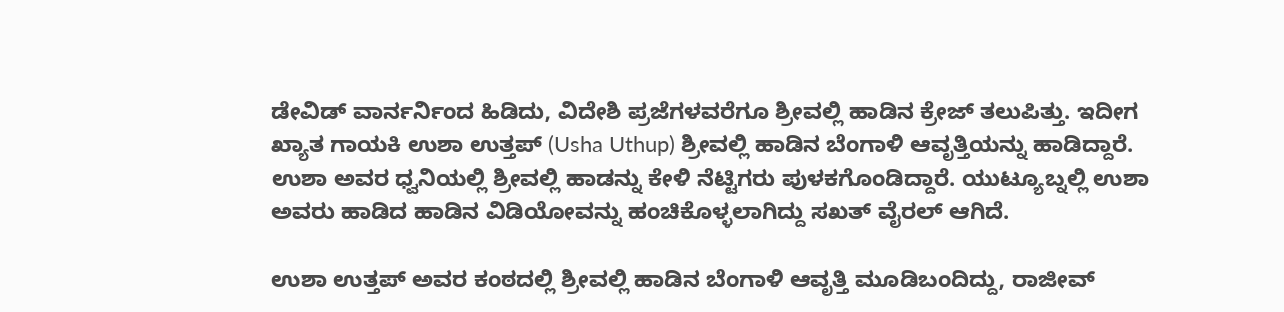ಡೇವಿಡ್ ವಾರ್ನರ್ನಿಂದ ಹಿಡಿದು, ವಿದೇಶಿ ಪ್ರಜೆಗಳವರೆಗೂ ಶ್ರೀವಲ್ಲಿ ಹಾಡಿನ ಕ್ರೇಜ್ ತಲುಪಿತ್ತು. ಇದೀಗ ಖ್ಯಾತ ಗಾಯಕಿ ಉಶಾ ಉತ್ತಪ್ (Usha Uthup) ಶ್ರೀವಲ್ಲಿ ಹಾಡಿನ ಬೆಂಗಾಳಿ ಆವೃತ್ತಿಯನ್ನು ಹಾಡಿದ್ದಾರೆ. ಉಶಾ ಅವರ ಧ್ವನಿಯಲ್ಲಿ ಶ್ರೀವಲ್ಲಿ ಹಾಡನ್ನು ಕೇಳಿ ನೆಟ್ಟಿಗರು ಪುಳಕಗೊಂಡಿದ್ದಾರೆ. ಯುಟ್ಯೂಬ್ನಲ್ಲಿ ಉಶಾ ಅವರು ಹಾಡಿದ ಹಾಡಿನ ವಿಡಿಯೋವನ್ನು ಹಂಚಿಕೊಳ್ಳಲಾಗಿದ್ದು ಸಖತ್ ವೈರಲ್ ಆಗಿದೆ.

ಉಶಾ ಉತ್ತಪ್ ಅವರ ಕಂಠದಲ್ಲಿ ಶ್ರೀವಲ್ಲಿ ಹಾಡಿನ ಬೆಂಗಾಳಿ ಆವೃತ್ತಿ ಮೂಡಿಬಂದಿದ್ದು, ರಾಜೀವ್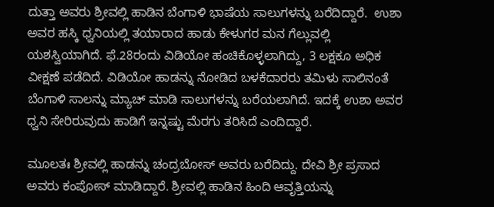ದುತ್ತಾ ಅವರು ಶ್ರೀವಲ್ಲಿ ಹಾಡಿನ ಬೆಂಗಾಳಿ ಭಾಷೆಯ ಸಾಲುಗಳನ್ನು ಬರೆದಿದ್ದಾರೆ.  ಉಶಾ ಅವರ ಹಸ್ಕಿ ಧ್ವನಿಯಲ್ಲಿ ತಯಾರಾದ ಹಾಡು ಕೇಳುಗರ ಮನ ಗೆಲ್ಲುವಲ್ಲಿ ಯಶಸ್ವಿಯಾಗಿದೆ. ಫೆ.28ರಂದು ವಿಡಿಯೋ ಹಂಚಿಕೊಳ್ಳಲಾಗಿದ್ದು, 3 ಲಕ್ಷಕೂ ಅಧಿಕ ವೀಕ್ಷಣೆ ಪಡೆದಿದೆ. ವಿಡಿಯೋ ಹಾಡನ್ನು ನೋಡಿದ ಬಳಕೆದಾರರು ತಮಿಳು ಸಾಲಿನಂತೆ ಬೆಂಗಾಳಿ ಸಾಲನ್ನು ಮ್ಯಾಚ್ ಮಾಡಿ ಸಾಲುಗಳನ್ನು ಬರೆಯಲಾಗಿದೆ. ಇದಕ್ಕೆ ಉಶಾ ಅವರ ಧ್ವನಿ ಸೇರಿರುವುದು ಹಾಡಿಗೆ ಇನ್ನಷ್ಟು ಮೆರಗು ತರಿಸಿದೆ ಎಂದಿದ್ದಾರೆ.

ಮೂಲತಃ ಶ್ರೀವಲ್ಲಿ ಹಾಡನ್ನು ಚಂದ್ರಬೋಸ್ ಅವರು ಬರೆದಿದ್ದು. ದೇವಿ ಶ್ರೀ ಪ್ರಸಾದ  ಅವರು ಕಂಪೋಸ್ ಮಾಡಿದ್ದಾರೆ. ಶ್ರೀವಲ್ಲಿ ಹಾಡಿನ ಹಿಂದಿ ಆವೃತ್ತಿಯನ್ನು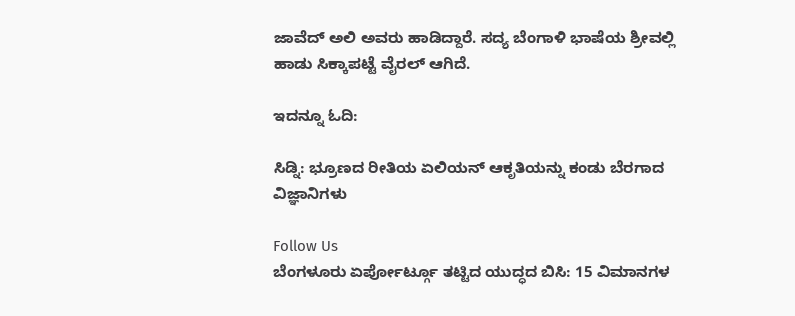ಜಾವೆದ್ ಅಲಿ ಅವರು ಹಾಡಿದ್ದಾರೆ. ಸದ್ಯ ಬೆಂಗಾಳಿ ಭಾಷೆಯ ಶ್ರೀವಲ್ಲಿ ಹಾಡು ಸಿಕ್ಕಾಪಟ್ಟೆ ವೈರಲ್ ಆಗಿದೆ.

ಇದನ್ನೂ ಓದಿ:

ಸಿಡ್ನಿ: ಭ್ರೂಣದ ರೀತಿಯ ಏಲಿಯನ್ ಆಕೃತಿಯನ್ನು ಕಂಡು ಬೆರಗಾದ ವಿಜ್ಞಾನಿಗಳು

Follow Us
ಬೆಂಗಳೂರು ಏರ್ಪೋರ್ಟ್ಗೂ ತಟ್ಟಿದ ಯುದ್ಧದ ಬಿಸಿ: 15 ವಿಮಾನಗಳ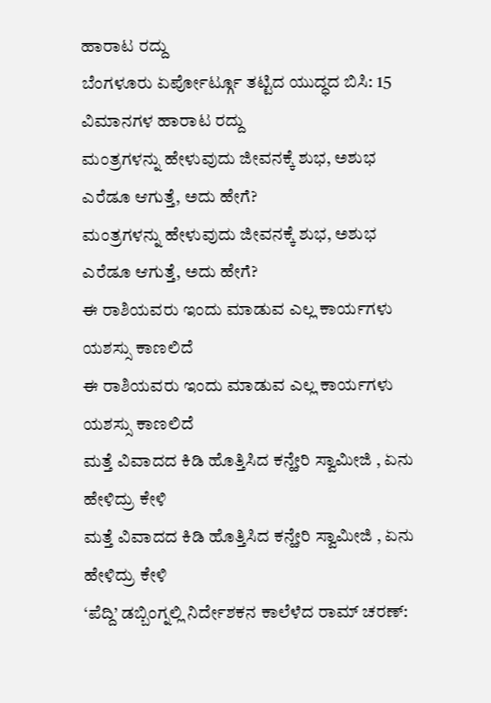ಹಾರಾಟ ರದ್ದು
ಬೆಂಗಳೂರು ಏರ್ಪೋರ್ಟ್ಗೂ ತಟ್ಟಿದ ಯುದ್ಧದ ಬಿಸಿ: 15 ವಿಮಾನಗಳ ಹಾರಾಟ ರದ್ದು
ಮಂತ್ರಗಳನ್ನು ಹೇಳುವುದು ಜೀವನಕ್ಕೆ ಶುಭ, ಅಶುಭ ಎರೆಡೂ ಆಗುತ್ತೆ, ಅದು ಹೇಗೆ?
ಮಂತ್ರಗಳನ್ನು ಹೇಳುವುದು ಜೀವನಕ್ಕೆ ಶುಭ, ಅಶುಭ ಎರೆಡೂ ಆಗುತ್ತೆ, ಅದು ಹೇಗೆ?
ಈ ರಾಶಿಯವರು ಇಂದು ಮಾಡುವ ಎಲ್ಲ ಕಾರ್ಯಗಳು ಯಶಸ್ಸು ಕಾಣಲಿದೆ
ಈ ರಾಶಿಯವರು ಇಂದು ಮಾಡುವ ಎಲ್ಲ ಕಾರ್ಯಗಳು ಯಶಸ್ಸು ಕಾಣಲಿದೆ
ಮತ್ತೆ ವಿವಾದದ ಕಿಡಿ ಹೊತ್ತಿಸಿದ ಕನ್ಹೇರಿ ಸ್ವಾಮೀಜಿ , ಏನು ಹೇಳಿದ್ರು ಕೇಳಿ
ಮತ್ತೆ ವಿವಾದದ ಕಿಡಿ ಹೊತ್ತಿಸಿದ ಕನ್ಹೇರಿ ಸ್ವಾಮೀಜಿ , ಏನು ಹೇಳಿದ್ರು ಕೇಳಿ
‘ಪೆದ್ದಿ’ ಡಬ್ಬಿಂಗ್ನಲ್ಲಿ ನಿರ್ದೇಶಕನ ಕಾಲೆಳೆದ ರಾಮ್ ಚರಣ್: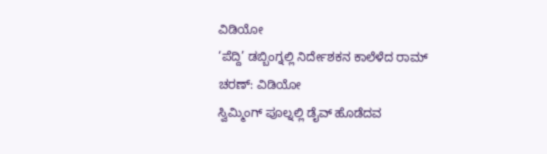ವಿಡಿಯೋ
‘ಪೆದ್ದಿ’ ಡಬ್ಬಿಂಗ್ನಲ್ಲಿ ನಿರ್ದೇಶಕನ ಕಾಲೆಳೆದ ರಾಮ್ ಚರಣ್: ವಿಡಿಯೋ
ಸ್ವಿಮ್ಮಿಂಗ್ ಪೂಲ್ನಲ್ಲಿ ಡೈವ್ ಹೊಡೆದವ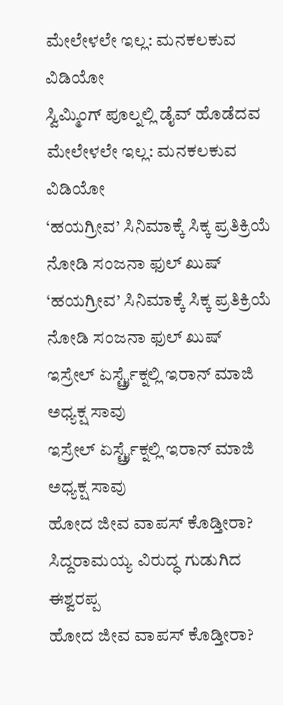ಮೇಲೇಳಲೇ ಇಲ್ಲ: ಮನಕಲಕುವ ವಿಡಿಯೋ
ಸ್ವಿಮ್ಮಿಂಗ್ ಪೂಲ್ನಲ್ಲಿ ಡೈವ್ ಹೊಡೆದವ ಮೇಲೇಳಲೇ ಇಲ್ಲ: ಮನಕಲಕುವ ವಿಡಿಯೋ
‘ಹಯಗ್ರೀವ’ ಸಿನಿಮಾಕ್ಕೆ ಸಿಕ್ಕ ಪ್ರತಿಕ್ರಿಯೆ ನೋಡಿ ಸಂಜನಾ ಫುಲ್ ಖುಷ್
‘ಹಯಗ್ರೀವ’ ಸಿನಿಮಾಕ್ಕೆ ಸಿಕ್ಕ ಪ್ರತಿಕ್ರಿಯೆ ನೋಡಿ ಸಂಜನಾ ಫುಲ್ ಖುಷ್
ಇಸ್ರೇಲ್ ಏರ್ಸ್ಟ್ರೈಕ್ನಲ್ಲಿ ಇರಾನ್ ಮಾಜಿ ಅಧ್ಯಕ್ಷ ಸಾವು
ಇಸ್ರೇಲ್ ಏರ್ಸ್ಟ್ರೈಕ್ನಲ್ಲಿ ಇರಾನ್ ಮಾಜಿ ಅಧ್ಯಕ್ಷ ಸಾವು
ಹೋದ ಜೀವ ವಾಪಸ್‌ ಕೊಡ್ತೀರಾ? ಸಿದ್ದರಾಮಯ್ಯ ವಿರುದ್ಧ ಗುಡುಗಿದ ಈಶ್ವರಪ್ಪ
ಹೋದ ಜೀವ ವಾಪಸ್‌ ಕೊಡ್ತೀರಾ?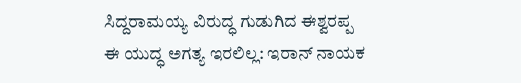ಸಿದ್ದರಾಮಯ್ಯ ವಿರುದ್ಧ ಗುಡುಗಿದ ಈಶ್ವರಪ್ಪ
ಈ ಯುದ್ಧ ಅಗತ್ಯ ಇರಲಿಲ್ಲ: ಇರಾನ್ ನಾಯಕ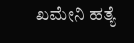ಖಮೇನಿ ಹತ್ಯೆ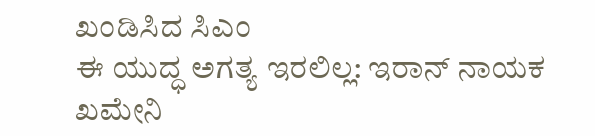ಖಂಡಿಸಿದ ಸಿಎಂ
ಈ ಯುದ್ಧ ಅಗತ್ಯ ಇರಲಿಲ್ಲ: ಇರಾನ್ ನಾಯಕ ಖಮೇನಿ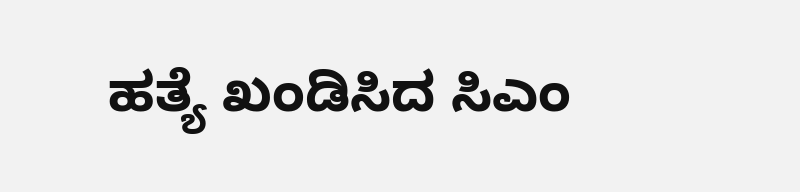ಹತ್ಯೆ ಖಂಡಿಸಿದ ಸಿಎಂ